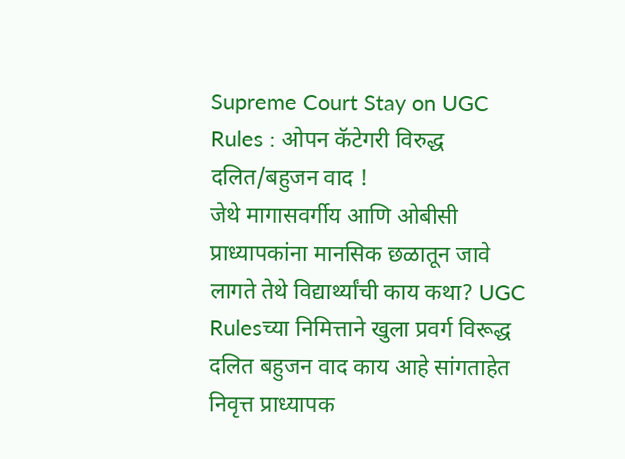Supreme Court Stay on UGC Rules : ओपन कॅटेगरी विरुद्ध दलित/बहुजन वाद !
जेथे मागासवर्गीय आणि ओबीसी प्राध्यापकांना मानसिक छळातून जावे लागते तेथे विद्यार्थ्यांची काय कथा? UGC Rulesच्या निमित्ताने खुला प्रवर्ग विरूद्ध दलित बहुजन वाद काय आहे सांगताहेत निवृत्त प्राध्यापक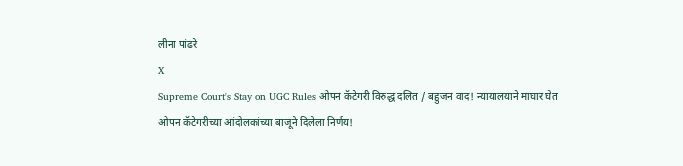लीना पांढरे
X
Supreme Court's Stay on UGC Rules ओपन कॅटेगरी विरुद्ध दलित / बहुजन वाद! न्यायालयाने माघार घेत ओपन कॅटेगरीच्या आंदोलकांच्या बाजूने दिलेला निर्णय!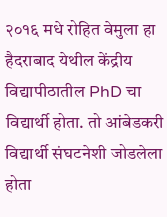२०१६ मधे रोहित वेमुला हा हैदराबाद येथील केंद्रीय विद्यापीठातील PhD चा विद्यार्थी होता. तो आंबेडकरी विद्यार्थी संघटनेशी जोडलेला होता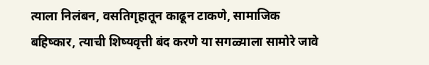त्याला निलंबन, वसतिगृहातून काढून टाकणे, सामाजिक बहिष्कार, त्याची शिष्यवृत्ती बंद करणे या सगळ्याला सामोरे जावे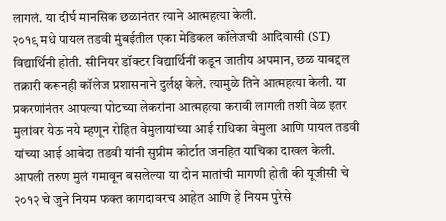लागलं. या दीर्घ मानसिक छळानंतर त्याने आत्महत्या केली.
२०१९ मधे पायल तडवी मुंबईतील एका मेडिकल कॉलेजची आदिवासी (ST) विद्यार्थिनी होती. सीनियर डॉक्टर विद्यार्थिनीं कडून जातीय अपमान, छळ याबद्दल तक्रारी करूनही कॉलेज प्रशासनाने दुर्लक्ष केले. त्यामुळे तिने आत्महत्या केली. या प्रकरणांनंतर आपल्या पोटच्या लेकरांना आत्महत्या करावी लागली तशी वेळ इतर मुलांवर येऊ नये म्हणून रोहित वेमुलायांच्या आई राधिका वेमुला आणि पायल तडवी यांच्या आई आबेदा तडवी यांनी सुप्रीम कोर्टात जनहित याचिका दाखल केली. आपली तरुण मुलं गमावून बसलेल्या या दोन मातांची मागणी होती की यूजीसी चे २०१२ चे जुने नियम फक्त कागदावरच आहेत आणि हे नियम पुरेसे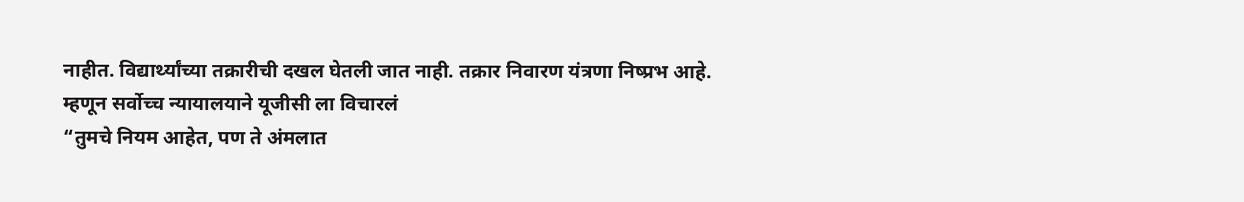नाहीत. विद्यार्थ्यांच्या तक्रारीची दखल घेतली जात नाही. तक्रार निवारण यंत्रणा निष्प्रभ आहे.
म्हणून सर्वोच्च न्यायालयाने यूजीसी ला विचारलं
“तुमचे नियम आहेत, पण ते अंमलात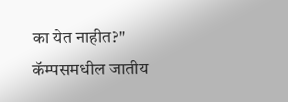का येत नाहीत?"
कॅम्पसमधील जातीय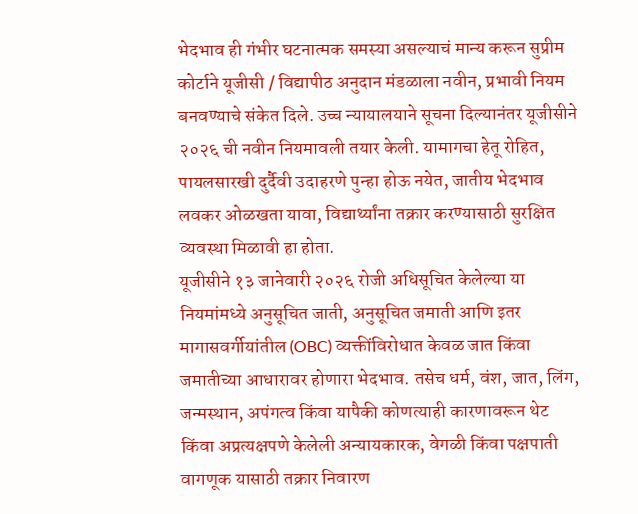भेदभाव ही गंभीर घटनात्मक समस्या असल्याचं मान्य करून सुप्रीम कोर्टाने यूजीसी / विद्यापीठ अनुदान मंडळाला नवीन, प्रभावी नियम बनवण्याचे संकेत दिले. उच्च न्यायालयाने सूचना दिल्यानंतर यूजीसीने २०२६ ची नवीन नियमावली तयार केली. यामागचा हेतू रोहित, पायलसारखी दुर्दैवी उदाहरणे पुन्हा होऊ नयेत, जातीय भेदभाव लवकर ओळखता यावा, विद्यार्थ्यांना तक्रार करण्यासाठी सुरक्षित व्यवस्था मिळावी हा होता.
यूजीसीने १३ जानेवारी २०२६ रोजी अधिसूचित केलेल्या या नियमांमध्ये अनुसूचित जाती, अनुसूचित जमाती आणि इतर मागासवर्गीयांतील (OBC) व्यक्तींविरोधात केवळ जात किंवा जमातीच्या आधारावर होणारा भेदभाव. तसेच धर्म, वंश, जात, लिंग, जन्मस्थान, अपंगत्व किंवा यापैकी कोणत्याही कारणावरून थेट किंवा अप्रत्यक्षपणे केलेली अन्यायकारक, वेगळी किंवा पक्षपाती वागणूक यासाठी तक्रार निवारण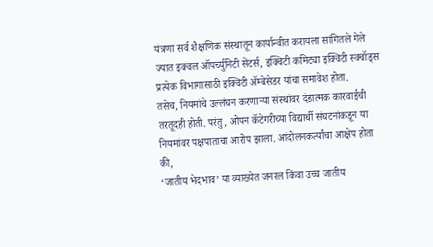यंत्रणा सर्व शैक्षणिक संस्थातून कार्यान्वीत करायला सांगितले गेले ज्यात इक्वल ऑपर्च्युनिटी सेंटर्स, इक्विटी कमिट्या इक्विटी स्क्वॉड्स प्रत्येक विभागासाठी इक्विटी ॲम्बेसेडर यांचा समावेश होता.
तसेच, नियमांचे उल्लंघन करणाऱ्या संस्थांवर दंडात्मक कारवाईची तरतूदही होती. परंतु, ओपन कॅटेगरीच्या विद्यार्थी संघटनांकडून या नियमांवर पक्षपाताचा आरोप झाला. आंदोलनकर्त्यांचा आक्षेप होता की,
‘जातीय भेदभाव’ या व्याख्येत जनरल किंवा उच्च जातीय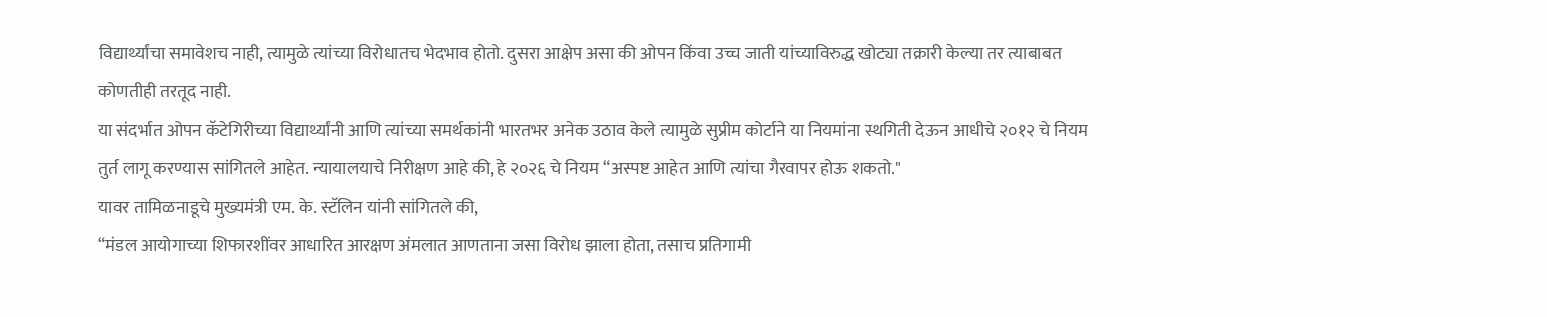विद्यार्थ्यांचा समावेशच नाही, त्यामुळे त्यांच्या विरोधातच भेदभाव होतो. दुसरा आक्षेप असा की ओपन किंवा उच्च जाती यांच्याविरुद्ध खोट्या तक्रारी केल्या तर त्याबाबत कोणतीही तरतूद नाही.
या संदर्भात ओपन कॅटेगिरीच्या विद्यार्थ्यांनी आणि त्यांच्या समर्थकांनी भारतभर अनेक उठाव केले त्यामुळे सुप्रीम कोर्टाने या नियमांना स्थगिती देऊन आधीचे २०१२ चे नियम तुर्त लागू करण्यास सांगितले आहेत. न्यायालयाचे निरीक्षण आहे की, हे २०२६ चे नियम “अस्पष्ट आहेत आणि त्यांचा गैरवापर होऊ शकतो."
यावर तामिळनाडूचे मुख्यमंत्री एम. के. स्टॅलिन यांनी सांगितले की,
“मंडल आयोगाच्या शिफारशींवर आधारित आरक्षण अंमलात आणताना जसा विरोध झाला होता, तसाच प्रतिगामी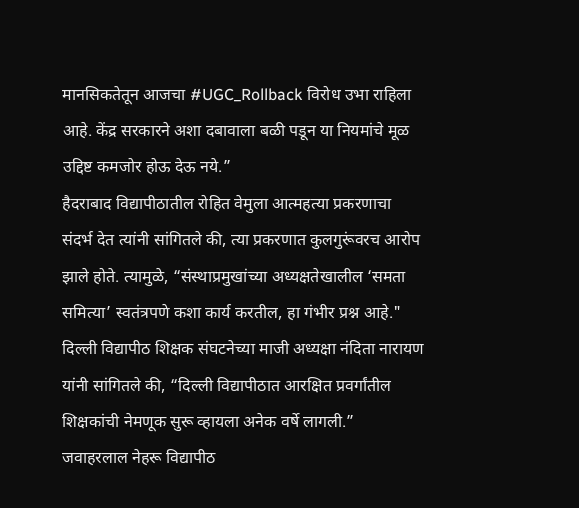मानसिकतेतून आजचा #UGC_Rollback विरोध उभा राहिला आहे. केंद्र सरकारने अशा दबावाला बळी पडून या नियमांचे मूळ उद्दिष्ट कमजोर होऊ देऊ नये.”
हैदराबाद विद्यापीठातील रोहित वेमुला आत्महत्या प्रकरणाचा संदर्भ देत त्यांनी सांगितले की, त्या प्रकरणात कुलगुरूंवरच आरोप झाले होते. त्यामुळे, “संस्थाप्रमुखांच्या अध्यक्षतेखालील ‘समता समित्या’ स्वतंत्रपणे कशा कार्य करतील, हा गंभीर प्रश्न आहे."
दिल्ली विद्यापीठ शिक्षक संघटनेच्या माजी अध्यक्षा नंदिता नारायण यांनी सांगितले की, “दिल्ली विद्यापीठात आरक्षित प्रवर्गांतील शिक्षकांची नेमणूक सुरू व्हायला अनेक वर्षे लागली.” जवाहरलाल नेहरू विद्यापीठ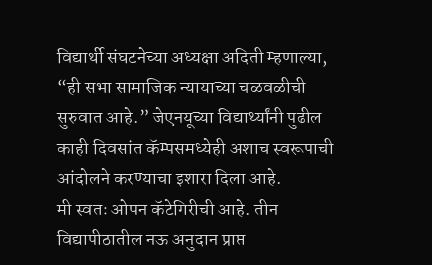विद्यार्थी संघटनेच्या अध्यक्षा अदिती म्हणाल्या,
“ही सभा सामाजिक न्यायाच्या चळवळीची सुरुवात आहे.” जेएनयूच्या विद्यार्थ्यांनी पुढील काही दिवसांत कॅम्पसमध्येही अशाच स्वरूपाची आंदोलने करण्याचा इशारा दिला आहे.
मी स्वतः ओपन कॅटेगिरीची आहे. तीन विद्यापीठातील नऊ अनुदान प्राप्त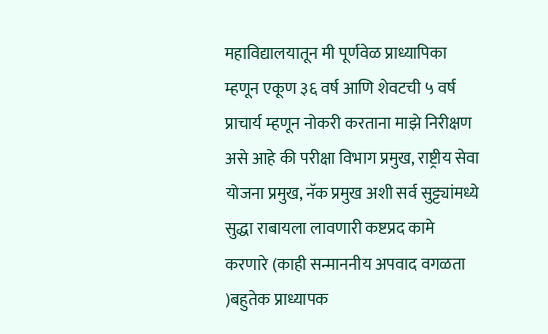महाविद्यालयातून मी पूर्णवेळ प्राध्यापिका म्हणून एकूण ३६ वर्ष आणि शेवटची ५ वर्ष प्राचार्य म्हणून नोकरी करताना माझे निरीक्षण असे आहे की परीक्षा विभाग प्रमुख, राष्ट्रीय सेवा योजना प्रमुख, नॅक प्रमुख अशी सर्व सुट्ट्यांमध्ये सुद्धा राबायला लावणारी कष्टप्रद कामे करणारे (काही सन्माननीय अपवाद वगळता )बहुतेक प्राध्यापक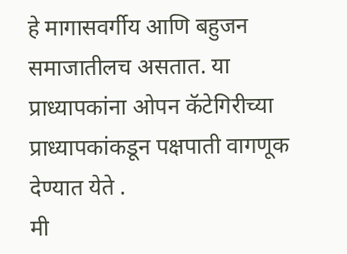हे मागासवर्गीय आणि बहुजन समाजातीलच असतात. या प्राध्यापकांना ओपन कॅटेगिरीच्या प्राध्यापकांकडून पक्षपाती वागणूक देण्यात येते .
मी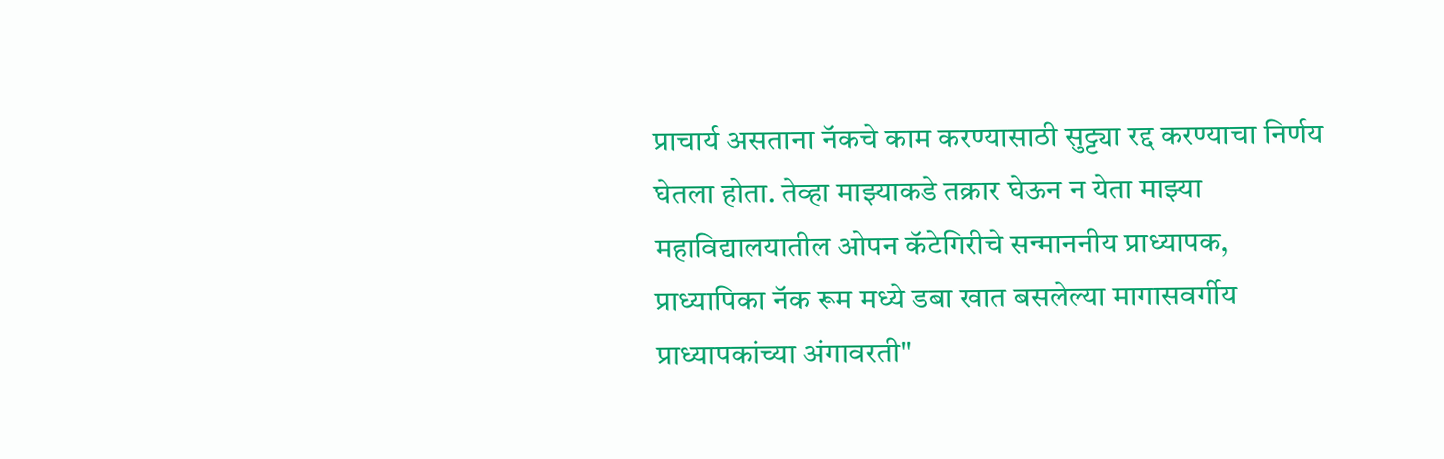प्राचार्य असताना नॅकचे काम करण्यासाठी सुट्ट्या रद्द करण्याचा निर्णय घेतला होता. तेव्हा माझ्याकडे तक्रार घेऊन न येता माझ्या महाविद्यालयातील ओपन कॅटेगिरीचे सन्माननीय प्राध्यापक, प्राध्यापिका नॅक रूम मध्ये डबा खात बसलेल्या मागासवर्गीय प्राध्यापकांच्या अंगावरती"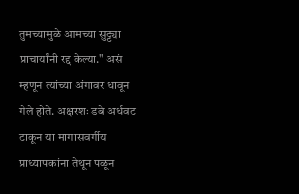तुमच्यामुळे आमच्या सुट्ट्या प्राचार्यांनी रद्द केल्या." असं म्हणून त्यांच्या अंगावर धावून गेले होते. अक्षरशः डबे अर्धवट टाकून या मागासवर्गीय प्राध्यापकांना तेथून पळून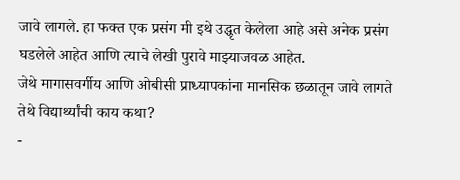जावे लागले. हा फक्त एक प्रसंग मी इथे उद्धृत केलेला आहे असे अनेक प्रसंग घडलेले आहेत आणि त्याचे लेखी पुरावे माझ्याजवळ आहेत.
जेथे मागासवर्गीय आणि ओबीसी प्राध्यापकांना मानसिक छळातून जावे लागते तेथे विद्यार्थ्यांची काय कथा?
-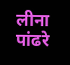लीना पांढरे